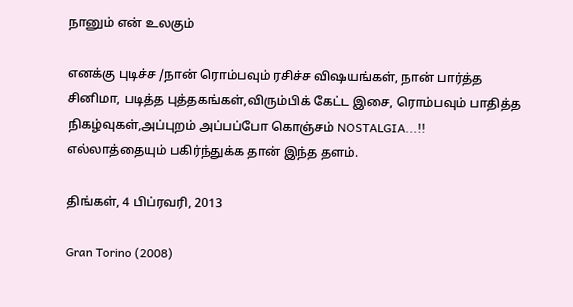நானும் என் உலகும்

எனக்கு புடிச்ச /நான் ரொம்பவும் ரசிச்ச விஷயங்கள், நான் பார்த்த சினிமா, படித்த புத்தகங்கள்,விரும்பிக் கேட்ட இசை, ரொம்பவும் பாதித்த நிகழ்வுகள்,அப்புறம் அப்பப்போ கொஞ்சம் NOSTALGIA...!! எல்லாத்தையும் பகிர்ந்துக்க தான் இந்த தளம்.

திங்கள், 4 பிப்ரவரி, 2013

Gran Torino (2008)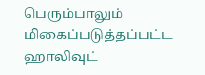பெரும்பாலும் மிகைப்படுத்தப்பட்ட ஹாலிவுட்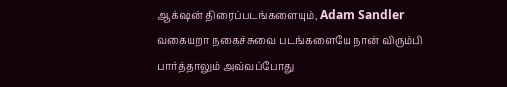ஆக்‌ஷன் திரைப்படங்களையும், Adam Sandler வகையறா நகைச்சுவை படங்களையே நான் விரும்பி பார்த்தாலும் அவ்வப்போது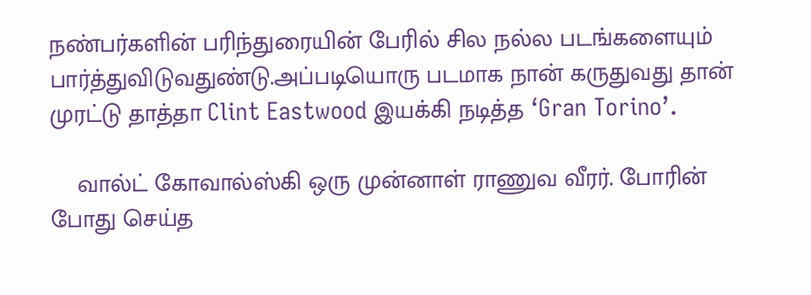நண்பர்களின் பரிந்துரையின் பேரில் சில நல்ல படங்களையும் பார்த்துவிடுவதுண்டு.அப்படியொரு படமாக நான் கருதுவது தான் முரட்டு தாத்தா Clint Eastwood இயக்கி நடித்த ‘Gran Torino’.

    வால்ட் கோவால்ஸ்கி ஒரு முன்னாள் ராணுவ வீரர். போரின் போது செய்த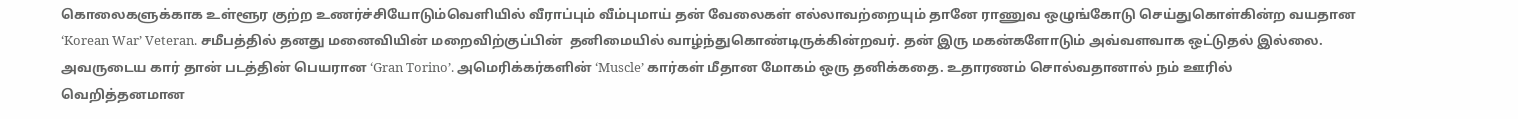கொலைகளுக்காக உள்ளூர குற்ற உணர்ச்சியோடும்வெளியில் வீராப்பும் வீம்புமாய் தன் வேலைகள் எல்லாவற்றையும் தானே ராணுவ ஒழுங்கோடு செய்துகொள்கின்ற வயதான ‘Korean War’ Veteran. சமீபத்தில் தனது மனைவியின் மறைவிற்குப்பின்  தனிமையில் வாழ்ந்துகொண்டிருக்கின்றவர். தன் இரு மகன்களோடும் அவ்வளவாக ஒட்டுதல் இல்லை. அவருடைய கார் தான் படத்தின் பெயரான ‘Gran Torino’. அமெரிக்கர்களின் ‘Muscle’ கார்கள் மீதான மோகம் ஒரு தனிக்கதை. உதாரணம் சொல்வதானால் நம் ஊரில் வெறித்தனமான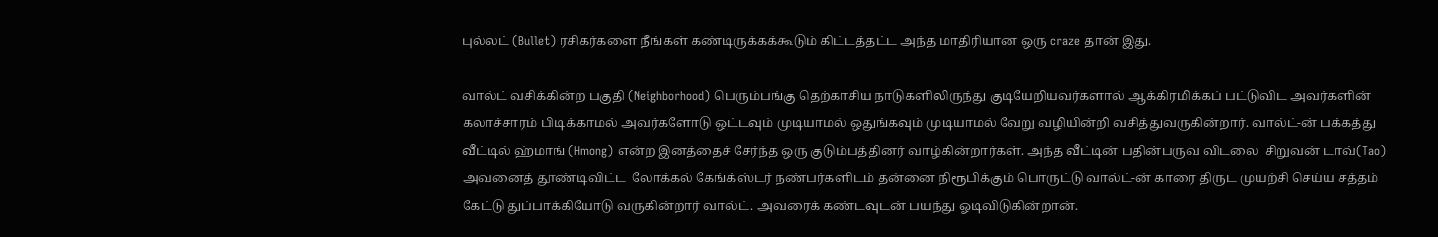புல்லட் (Bullet) ரசிகர்களை நீங்கள் கண்டிருக்கக்கூடும் கிட்டத்தட்ட அந்த மாதிரியான ஒரு craze தான் இது.

வால்ட் வசிக்கின்ற பகுதி (Neighborhood) பெரும்பங்கு தெற்காசிய நாடுகளிலிருந்து குடியேறியவர்களால் ஆக்கிரமிக்கப் பட்டுவிட அவர்களின் கலாச்சாரம் பிடிக்காமல் அவர்களோடு ஒட்டவும் முடியாமல் ஒதுங்கவும் முடியாமல் வேறு வழியின்றி வசித்துவருகின்றார். வால்ட்-ன் பக்கத்து வீட்டில் ஹ்மாங் (Hmong) என்ற இனத்தைச் சேர்ந்த ஒரு குடும்பத்தினர் வாழ்கின்றார்கள். அந்த வீட்டின் பதின்பருவ விடலை  சிறுவன் டாவ்(Tao) அவனைத் தூண்டிவிட்ட  லோக்கல் கேங்க்ஸ்டர் நண்பர்களிடம் தன்னை நிரூபிக்கும் பொருட்டு வால்ட்-ன் காரை திருட முயற்சி செய்ய சத்தம் கேட்டு துப்பாக்கியோடு வருகின்றார் வால்ட். அவரைக் கண்டவுடன் பயந்து ஓடிவிடுகின்றான்.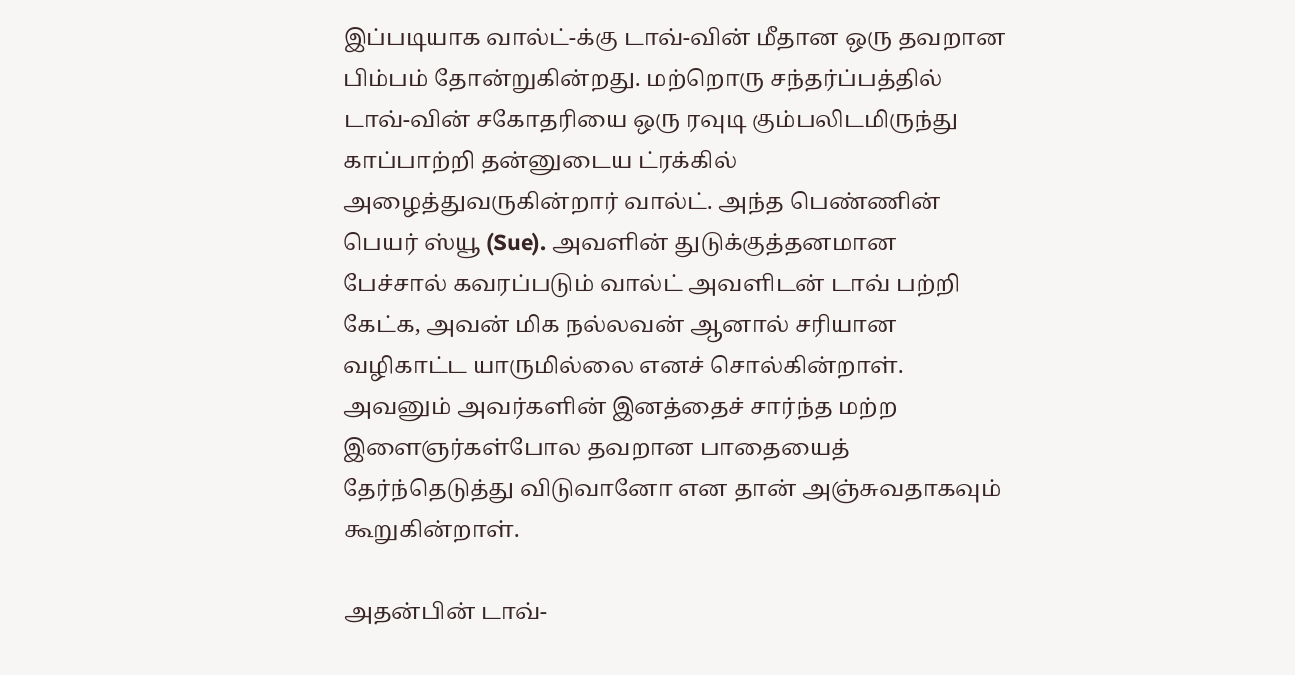இப்படியாக வால்ட்-க்கு டாவ்-வின் மீதான ஒரு தவறான பிம்பம் தோன்றுகின்றது. மற்றொரு சந்தர்ப்பத்தில் டாவ்-வின் சகோதரியை ஒரு ரவுடி கும்பலிடமிருந்து காப்பாற்றி தன்னுடைய ட்ரக்கில் அழைத்துவருகின்றார் வால்ட். அந்த பெண்ணின் பெயர் ஸ்யூ (Sue). அவளின் துடுக்குத்தனமான பேச்சால் கவரப்படும் வால்ட் அவளிடன் டாவ் பற்றி கேட்க, அவன் மிக நல்லவன் ஆனால் சரியான வழிகாட்ட யாருமில்லை எனச் சொல்கின்றாள். அவனும் அவர்களின் இனத்தைச் சார்ந்த மற்ற இளைஞர்கள்போல தவறான பாதையைத் தேர்ந்தெடுத்து விடுவானோ என தான் அஞ்சுவதாகவும் கூறுகின்றாள்.

அதன்பின் டாவ்-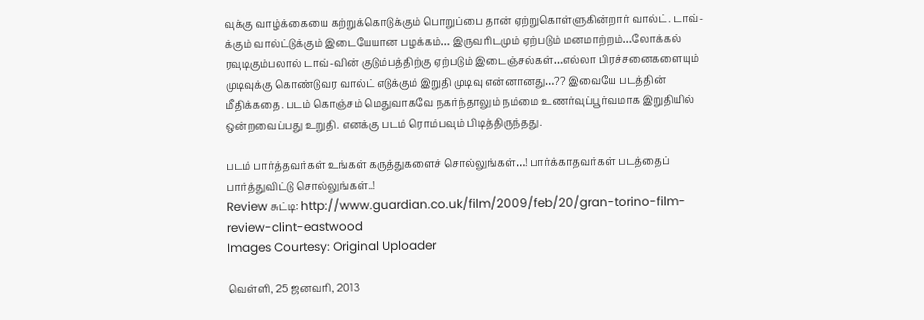வுக்கு வாழ்க்கையை கற்றுக்கொடுக்கும் பொறுப்பை தான் ஏற்றுகொள்ளுகின்றார் வால்ட். டாவ்-க்கும் வால்ட்டுக்கும் இடையேயான பழக்கம்… இருவரிடமும் ஏற்படும் மனமாற்றம்…லோக்கல் ரவுடிகும்பலால் டாவ்-வின் குடும்பத்திற்கு ஏற்படும் இடைஞ்சல்கள்…எல்லா பிரச்சனைகளையும் முடிவுக்கு கொண்டுவர வால்ட் எடுக்கும் இறுதி முடிவு என்னானது…?? இவையே படத்தின் மீதிக்கதை. படம் கொஞ்சம் மெதுவாகவே நகர்ந்தாலும் நம்மை உணர்வுப்பூர்வமாக இறுதியில் ஒன்றவைப்பது உறுதி. எனக்கு படம் ரொம்பவும் பிடித்திருந்தது.

படம் பார்த்தவர்கள் உங்கள் கருத்துகளைச் சொல்லுங்கள்…! பார்க்காதவர்கள் படத்தைப் பார்த்துவிட்டு சொல்லுங்கள்..!
Review சுட்டி: http://www.guardian.co.uk/film/2009/feb/20/gran-torino-film-review-clint-eastwood
Images Courtesy: Original Uploader

வெள்ளி, 25 ஜனவரி, 2013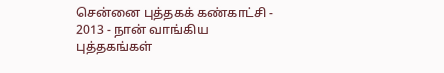சென்னை புத்தகக் கண்காட்சி - 2013 - நான் வாங்கிய புத்தகங்கள்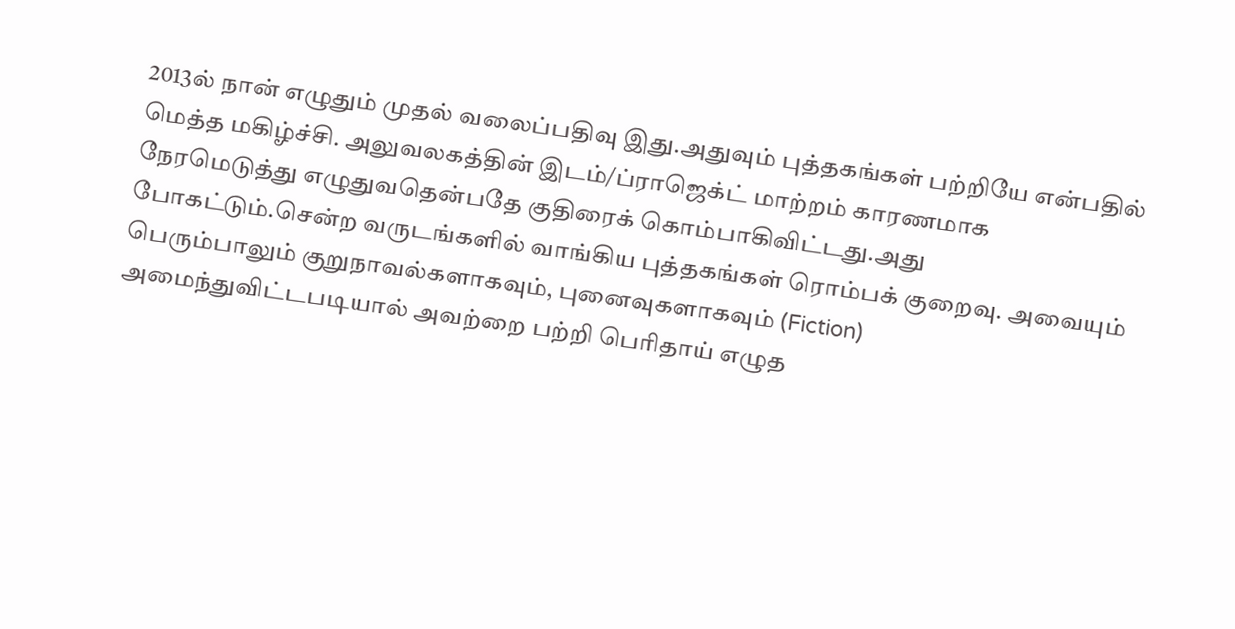2013ல் நான் எழுதும் முதல் வலைப்பதிவு இது.அதுவும் புத்தகங்கள் பற்றியே என்பதில் மெத்த மகிழ்ச்சி. அலுவலகத்தின் இடம்/ப்ராஜெக்ட் மாற்றம் காரணமாக நேரமெடுத்து எழுதுவதென்பதே குதிரைக் கொம்பாகிவிட்டது.அது போகட்டும்.சென்ற வருடங்களில் வாங்கிய புத்தகங்கள் ரொம்பக் குறைவு. அவையும் பெரும்பாலும் குறுநாவல்களாகவும், புனைவுகளாகவும் (Fiction) அமைந்துவிட்டபடியால் அவற்றை பற்றி பெரிதாய் எழுத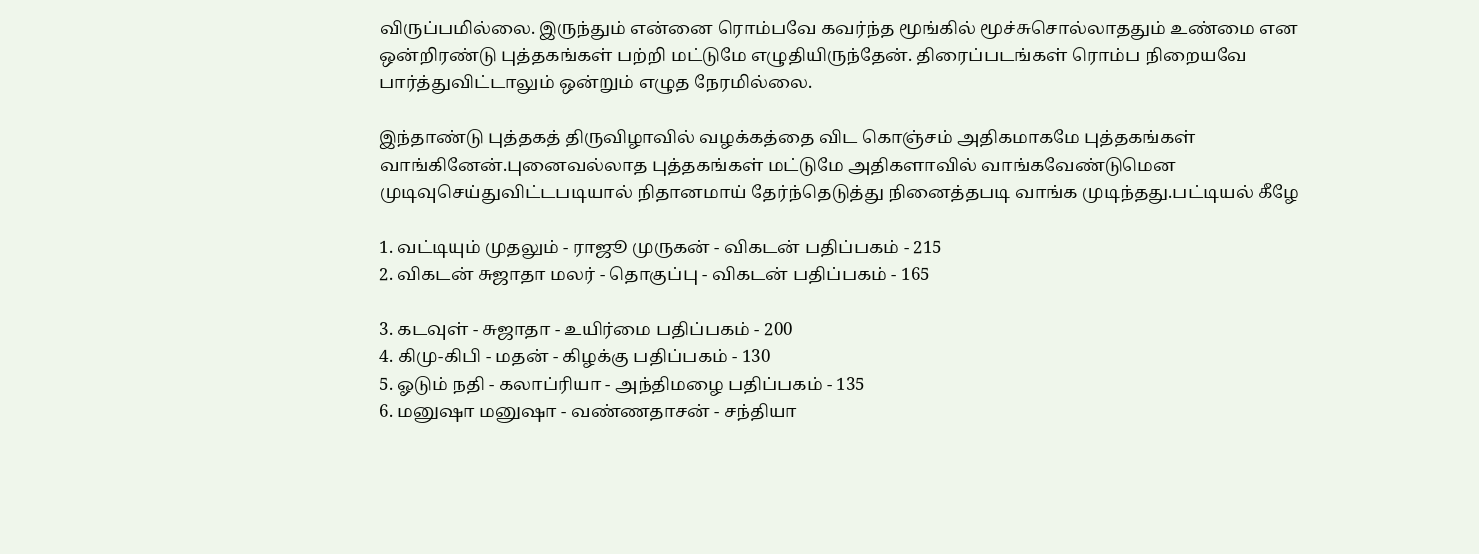விருப்பமில்லை. இருந்தும் என்னை ரொம்பவே கவர்ந்த மூங்கில் மூச்சுசொல்லாததும் உண்மை என ஒன்றிரண்டு புத்தகங்கள் பற்றி மட்டுமே எழுதியிருந்தேன். திரைப்படங்கள் ரொம்ப நிறையவே பார்த்துவிட்டாலும் ஒன்றும் எழுத நேரமில்லை.

இந்தாண்டு புத்தகத் திருவிழாவில் வழக்கத்தை விட கொஞ்சம் அதிகமாகமே புத்தகங்கள் வாங்கினேன்.புனைவல்லாத புத்தகங்கள் மட்டுமே அதிகளாவில் வாங்கவேண்டுமென முடிவுசெய்துவிட்டபடியால் நிதானமாய் தேர்ந்தெடுத்து நினைத்தபடி வாங்க முடிந்தது.பட்டியல் கீழே

1. வட்டியும் முதலும் - ராஜூ முருகன் - விகடன் பதிப்பகம் - 215
2. விகடன் சுஜாதா மலர் - தொகுப்பு - விகடன் பதிப்பகம் - 165

3. கடவுள் - சுஜாதா - உயிர்மை பதிப்பகம் - 200
4. கிமு-கிபி - மதன் - கிழக்கு பதிப்பகம் - 130
5. ஓடும் நதி - கலாப்ரியா - அந்திமழை பதிப்பகம் - 135
6. மனுஷா மனுஷா - வண்ணதாசன் - சந்தியா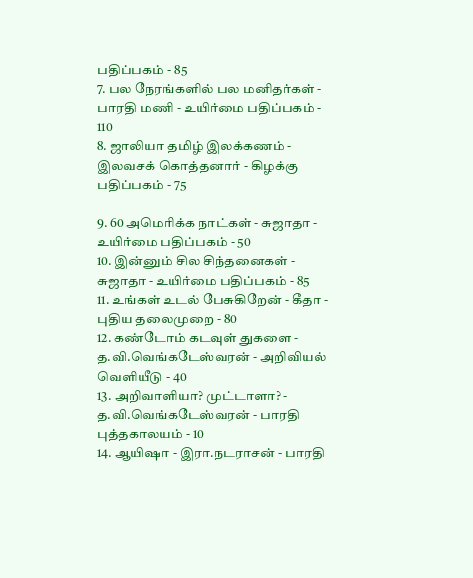பதிப்பகம் - 85
7. பல நேரங்களில் பல மனிதர்கள் - பாரதி மணி - உயிர்மை பதிப்பகம் - 110
8. ஜாலியா தமிழ் இலக்கணம் - இலவசக் கொத்தனார் - கிழக்கு பதிப்பகம் - 75

9. 60 அமெரிக்க நாட்கள் - சுஜாதா -  உயிர்மை பதிப்பகம் - 50
10. இன்னும் சில சிந்தனைகள் - சுஜாதா - உயிர்மை பதிப்பகம் - 85
11. உங்கள் உடல் பேசுகிறேன் - கீதா - புதிய தலைமுறை - 80
12. கண்டோம் கடவுள் துகளை - த.வி.வெங்கடேஸ்வரன் - அறிவியல் வெளியீடு - 40
13. அறிவாளியா? முட்டாளா? -  த.வி.வெங்கடேஸ்வரன் - பாரதி புத்தகாலயம் - 10
14. ஆயிஷா - இரா.நடராசன் - பாரதி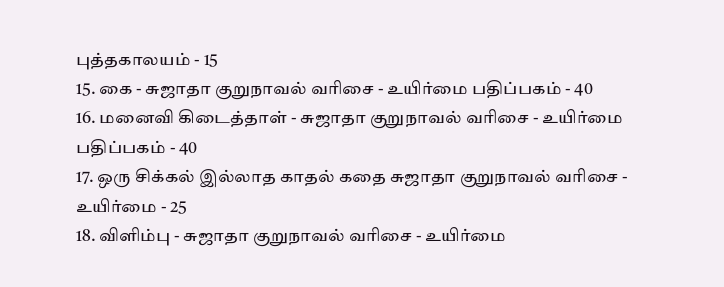புத்தகாலயம் - 15
15. கை - சுஜாதா குறுநாவல் வரிசை - உயிர்மை பதிப்பகம் - 40
16. மனைவி கிடைத்தாள் - சுஜாதா குறுநாவல் வரிசை - உயிர்மை பதிப்பகம் - 40
17. ஒரு சிக்கல் இல்லாத காதல் கதை சுஜாதா குறுநாவல் வரிசை - உயிர்மை - 25
18. விளிம்பு - சுஜாதா குறுநாவல் வரிசை - உயிர்மை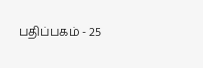பதிப்பகம் - 25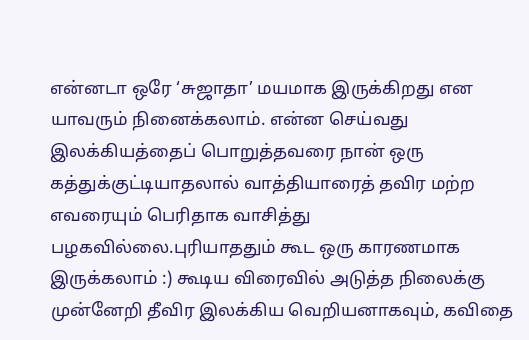என்னடா ஒரே ‘சுஜாதா’ மயமாக இருக்கிறது என யாவரும் நினைக்கலாம். என்ன செய்வது இலக்கியத்தைப் பொறுத்தவரை நான் ஒரு கத்துக்குட்டியாதலால் வாத்தியாரைத் தவிர மற்ற எவரையும் பெரிதாக வாசித்து பழகவில்லை.புரியாததும் கூட ஒரு காரணமாக இருக்கலாம் :) கூடிய விரைவில் அடுத்த நிலைக்கு முன்னேறி தீவிர இலக்கிய வெறியனாகவும், கவிதை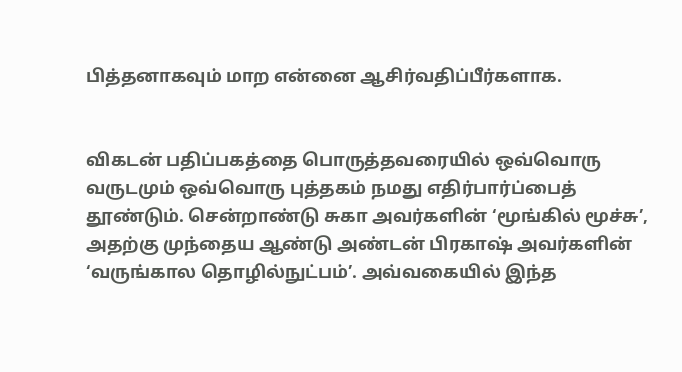பித்தனாகவும் மாற என்னை ஆசிர்வதிப்பீர்களாக.


விகடன் பதிப்பகத்தை பொருத்தவரையில் ஒவ்வொரு வருடமும் ஒவ்வொரு புத்தகம் நமது எதிர்பார்ப்பைத் தூண்டும். சென்றாண்டு சுகா அவர்களின் ‘மூங்கில் மூச்சு’, அதற்கு முந்தைய ஆண்டு அண்டன் பிரகாஷ் அவர்களின் ‘வருங்கால தொழில்நுட்பம்’. அவ்வகையில் இந்த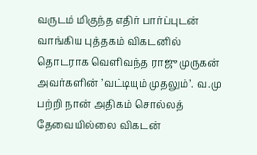வருடம் மிகுந்த எதிர் பார்ப்புடன் வாங்கிய புத்தகம் விகடனில் தொடராக வெளிவந்த ராஜு முருகன் அவர்களின் ’வட்டியும் முதலும்’. வ.மு பற்றி நான் அதிகம் சொல்லத் தேவையில்லை விகடன்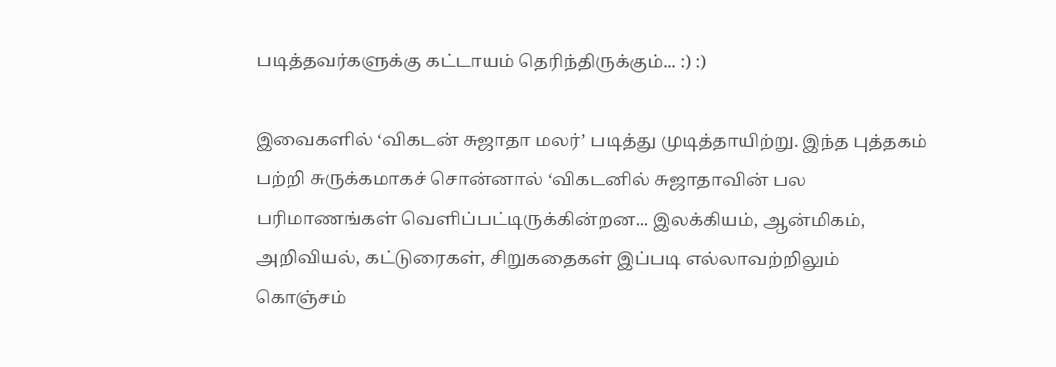படித்தவர்களுக்கு கட்டாயம் தெரிந்திருக்கும்... :) :)

இவைகளில் ‘விகடன் சுஜாதா மலர்’ படித்து முடித்தாயிற்று. இந்த புத்தகம் பற்றி சுருக்கமாகச் சொன்னால் ‘விகடனில் சுஜாதாவின் பல பரிமாணங்கள் வெளிப்பட்டிருக்கின்றன... இலக்கியம், ஆன்மிகம், அறிவியல், கட்டுரைகள், சிறுகதைகள் இப்படி எல்லாவற்றிலும் கொஞ்சம்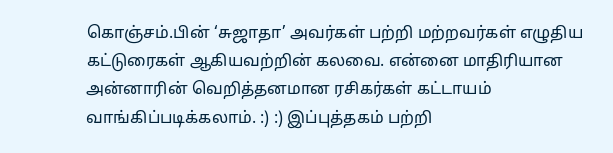கொஞ்சம்.பின் ‘சுஜாதா’ அவர்கள் பற்றி மற்றவர்கள் எழுதிய கட்டுரைகள் ஆகியவற்றின் கலவை. என்னை மாதிரியான அன்னாரின் வெறித்தனமான ரசிகர்கள் கட்டாயம் வாங்கிப்படிக்கலாம். :) :) இப்புத்தகம் பற்றி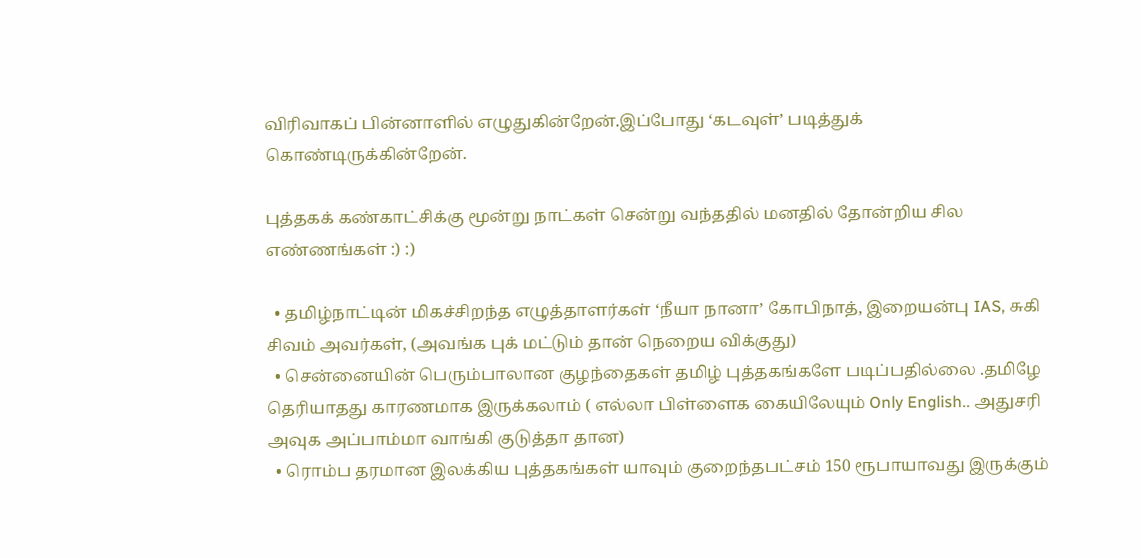விரிவாகப் பின்னாளில் எழுதுகின்றேன்.இப்போது ‘கடவுள்’ படித்துக் கொண்டிருக்கின்றேன்.

புத்தகக் கண்காட்சிக்கு மூன்று நாட்கள் சென்று வந்ததில் மனதில் தோன்றிய சில எண்ணங்கள் :) :)

  • தமிழ்நாட்டின் மிகச்சிறந்த எழுத்தாளர்கள் ‘நீயா நானா’ கோபிநாத், இறையன்பு IAS, சுகி சிவம் அவர்கள், (அவங்க புக் மட்டும் தான் நெறைய விக்குது)
  • சென்னையின் பெரும்பாலான குழந்தைகள் தமிழ் புத்தகங்களே படிப்பதில்லை .தமிழே தெரியாதது காரணமாக இருக்கலாம் ( எல்லா பிள்ளைக கையிலேயும் Only English.. அதுசரி அவுக அப்பாம்மா வாங்கி குடுத்தா தான)
  • ரொம்ப தரமான இலக்கிய புத்தகங்கள் யாவும் குறைந்தபட்சம் 150 ரூபாயாவது இருக்கும்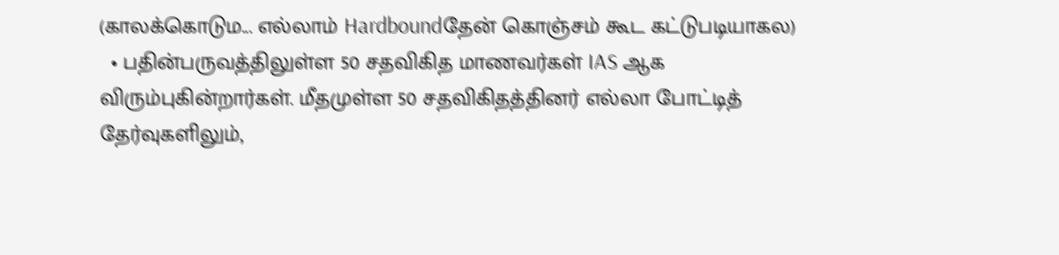(காலக்கொடும... எல்லாம் Hardboundதேன் கொஞ்சம் கூட கட்டுபடியாகல)
  • பதின்பருவத்திலுள்ள 50 சதவிகித மாணவர்கள் IAS ஆக விரும்புகின்றார்கள். மீதமுள்ள 50 சதவிகிதத்தினர் எல்லா போட்டித் தேர்வுகளிலும்,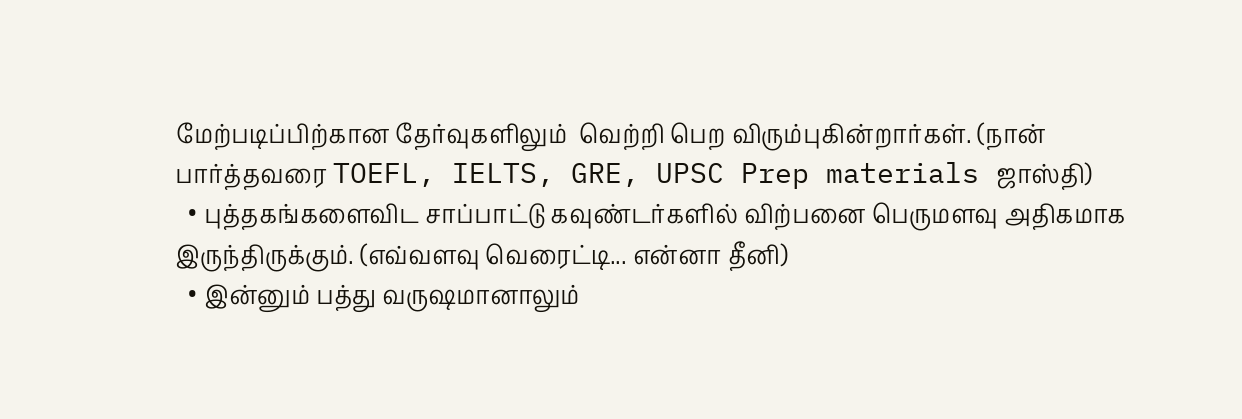மேற்படிப்பிற்கான தேர்வுகளிலும்  வெற்றி பெற விரும்புகின்றார்கள். (நான் பார்த்தவரை TOEFL, IELTS, GRE, UPSC Prep materials ஜாஸ்தி)
  • புத்தகங்களைவிட சாப்பாட்டு கவுண்டர்களில் விற்பனை பெருமளவு அதிகமாக இருந்திருக்கும். (எவ்வளவு வெரைட்டி... என்னா தீனி)
  • இன்னும் பத்து வருஷமானாலும்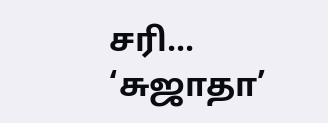சரி... ‘சுஜாதா’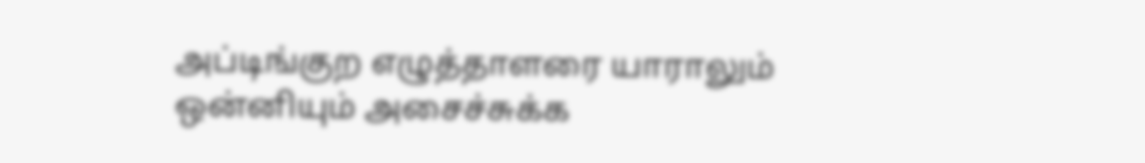அப்டிங்குற எழுத்தாளரை யாராலும் ஒன்னியும் அசைச்சுக்க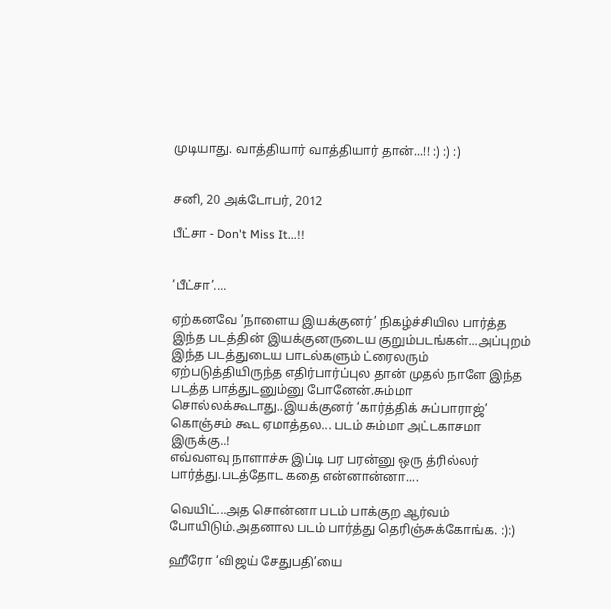முடியாது. வாத்தியார் வாத்தியார் தான்...!! :) :) :)


சனி, 20 அக்டோபர், 2012

பீட்சா - Don't Miss It...!!


’பீட்சா’....

ஏற்கனவே ’நாளைய இயக்குனர்’ நிகழ்ச்சியில பார்த்த இந்த படத்தின் இயக்குனருடைய குறும்படங்கள்...அப்புறம் இந்த படத்துடைய பாடல்களும் ட்ரைலரும் ஏற்படுத்தியிருந்த எதிர்பார்ப்புல தான் முதல் நாளே இந்த படத்த பாத்துடனும்னு போனேன்.சும்மா சொல்லக்கூடாது..இயக்குனர் ‘கார்த்திக் சுப்பாராஜ்’ கொஞ்சம் கூட ஏமாத்தல... படம் சும்மா அட்டகாசமா இருக்கு..!
எவ்வளவு நாளாச்சு இப்டி பர பரன்னு ஒரு த்ரில்லர் பார்த்து.படத்தோட கதை என்னான்னா....

வெயிட்...அத சொன்னா படம் பாக்குற ஆர்வம் போயிடும்.அதனால படம் பார்த்து தெரிஞ்சுக்கோங்க. :):)

ஹீரோ ‘விஜய் சேதுபதி’யை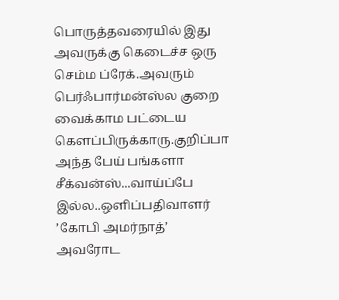பொருத்தவரையில் இது அவருக்கு கெடைச்ச ஒரு செம்ம ப்ரேக்.அவரும் பெர்ஃபார்மன்ஸ்ல குறை வைக்காம பட்டைய கெளப்பிருக்காரு.குறிப்பா அந்த பேய் பங்களா சீக்வன்ஸ்...வாய்ப்பே இல்ல..ஒளிப்பதிவாளர் ’கோபி அமர்நாத்’ அவரோட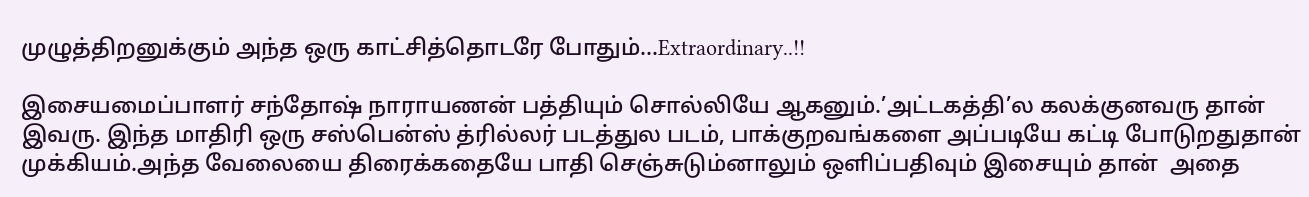முழுத்திறனுக்கும் அந்த ஒரு காட்சித்தொடரே போதும்...Extraordinary..!!

இசையமைப்பாளர் சந்தோஷ் நாராயணன் பத்தியும் சொல்லியே ஆகனும்.’அட்டகத்தி’ல கலக்குனவரு தான் இவரு. இந்த மாதிரி ஒரு சஸ்பென்ஸ் த்ரில்லர் படத்துல படம், பாக்குறவங்களை அப்படியே கட்டி போடுறதுதான் முக்கியம்.அந்த வேலையை திரைக்கதையே பாதி செஞ்சுடும்னாலும் ஒளிப்பதிவும் இசையும் தான்  அதை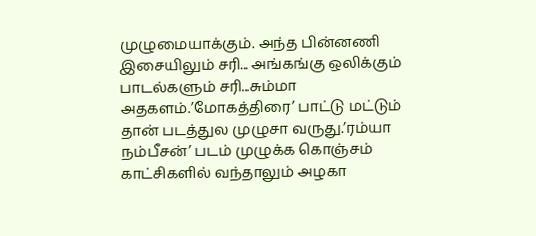முழுமையாக்கும். அந்த பின்னணி இசையிலும் சரி... அங்கங்கு ஒலிக்கும் பாடல்களும் சரி...சும்மா அதகளம்.’மோகத்திரை’ பாட்டு மட்டும் தான் படத்துல முழுசா வருது.’ரம்யா நம்பீசன்’ படம் முழுக்க கொஞ்சம் காட்சிகளில் வந்தாலும் அழகா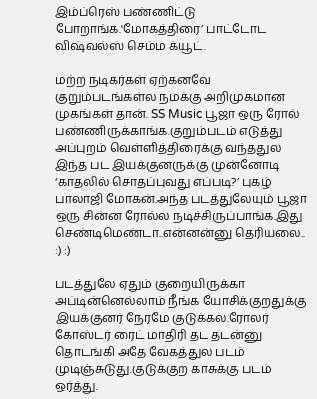இம்ப்ரெஸ் பண்ணிட்டு போறாங்க.'மோகத்திரை’ பாட்டோட விஷ்வல்ஸ் செம்ம க்யூட்.

மற்ற நடிகர்கள் ஏற்கனவே குறும்படங்கள்ல நமக்கு அறிமுகமான முகங்கள் தான். SS Music பூஜா ஒரு ரோல் பண்ணிருக்காங்க.குறும்படம் எடுத்து அப்புறம் வெள்ளித்திரைக்கு வந்ததுல இந்த பட இயக்குனருக்கு முன்னோடி ‘காதலில் சொதப்புவது எப்படி?’ புகழ் பாலாஜி மோகன்.அந்த படத்துலேயும் பூஜா ஒரு சின்ன ரோல்ல நடிச்சிருப்பாங்க.இது செண்டிமெண்டா..என்னன்னு தெரியலை.. :) :)

படத்துலே ஏதும் குறையிருக்கா அப்டின்னெல்லாம் நீங்க யோசிக்குறதுக்கு இயக்குனர் நேரமே குடுக்கல.ரோலர் கோஸ்டர் ரைட் மாதிரி தட தடன்னு தொடங்கி அதே வேகத்துல படம் முடிஞ்சுடுது.குடுக்குற காசுக்கு படம் ஒர்த்து.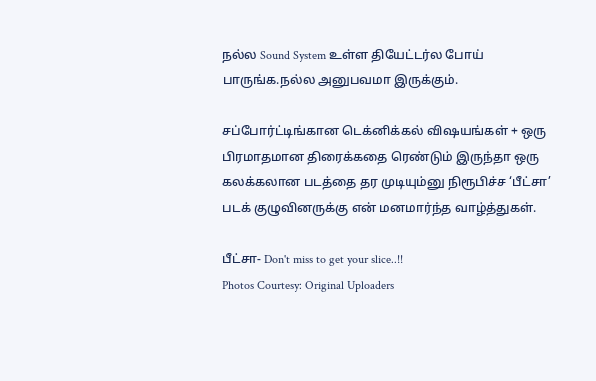நல்ல Sound System உள்ள தியேட்டர்ல போய் பாருங்க.நல்ல அனுபவமா இருக்கும்.

சப்போர்ட்டிங்கான டெக்னிக்கல் விஷயங்கள் + ஒரு பிரமாதமான திரைக்கதை ரெண்டும் இருந்தா ஒரு கலக்கலான படத்தை தர முடியும்னு நிரூபிச்ச ‘பீட்சா’ படக் குழுவினருக்கு என் மனமார்ந்த வாழ்த்துகள்.

பீட்சா- Don't miss to get your slice..!!
Photos Courtesy: Original Uploaders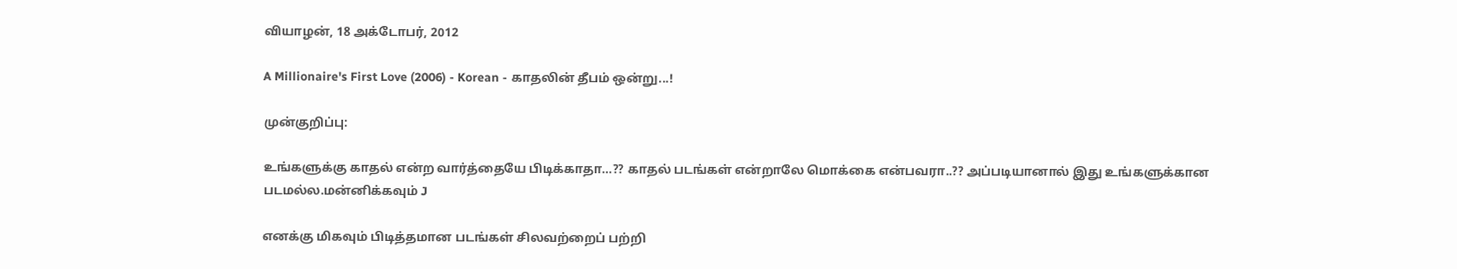வியாழன், 18 அக்டோபர், 2012

A Millionaire's First Love (2006) - Korean - காதலின் தீபம் ஒன்று...!

முன்குறிப்பு:

உங்களுக்கு காதல் என்ற வார்த்தையே பிடிக்காதா…?? காதல் படங்கள் என்றாலே மொக்கை என்பவரா..?? அப்படியானால் இது உங்களுக்கான படமல்ல.மன்னிக்கவும் J

எனக்கு மிகவும் பிடித்தமான படங்கள் சிலவற்றைப் பற்றி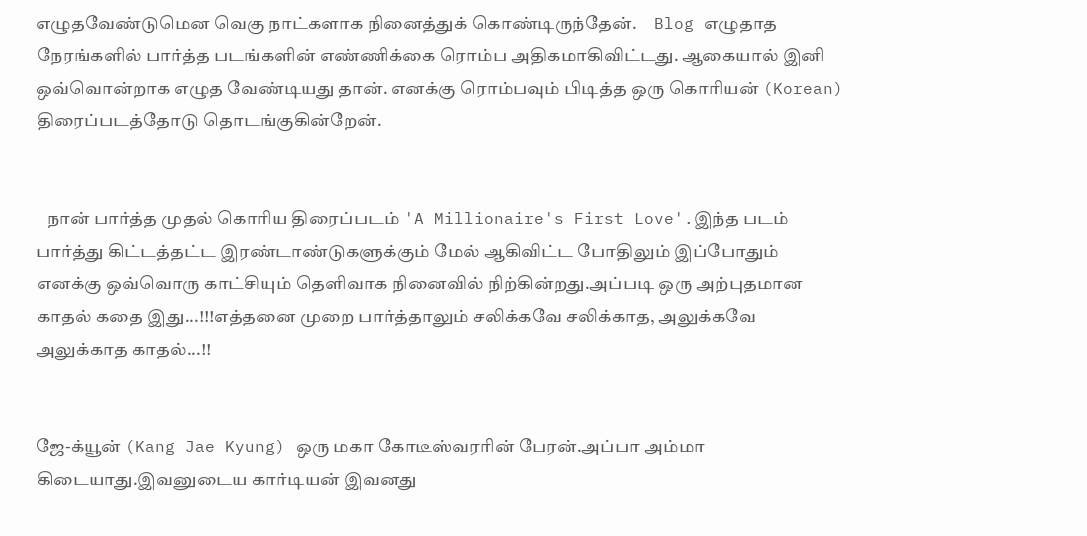எழுதவேண்டுமென வெகு நாட்களாக நினைத்துக் கொண்டிருந்தேன்.     Blog எழுதாத நேரங்களில் பார்த்த படங்களின் எண்ணிக்கை ரொம்ப அதிகமாகிவிட்டது. ஆகையால் இனி ஒவ்வொன்றாக எழுத வேண்டியது தான். எனக்கு ரொம்பவும் பிடித்த ஒரு கொரியன் (Korean) திரைப்படத்தோடு தொடங்குகின்றேன்.


   நான் பார்த்த முதல் கொரிய திரைப்படம் 'A Millionaire's First Love'.இந்த படம் பார்த்து கிட்டத்தட்ட இரண்டாண்டுகளுக்கும் மேல் ஆகிவிட்ட போதிலும் இப்போதும் எனக்கு ஒவ்வொரு காட்சியும் தெளிவாக நினைவில் நிற்கின்றது.அப்படி ஒரு அற்புதமான காதல் கதை இது...!!!எத்தனை முறை பார்த்தாலும் சலிக்கவே சலிக்காத, அலுக்கவே அலுக்காத காதல்...!!


ஜே-க்யூன் (Kang Jae Kyung) ஒரு மகா கோடீஸ்வரரின் பேரன்.அப்பா அம்மா கிடையாது.இவனுடைய கார்டியன் இவனது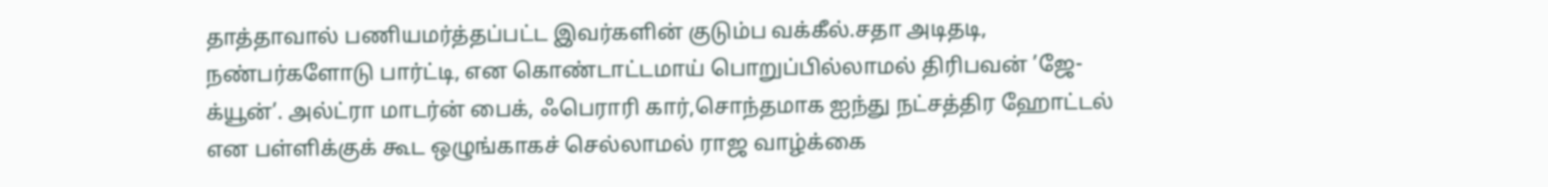தாத்தாவால் பணியமர்த்தப்பட்ட இவர்களின் குடும்ப வக்கீல்.சதா அடிதடி, நண்பர்களோடு பார்ட்டி, என கொண்டாட்டமாய் பொறுப்பில்லாமல் திரிபவன் ’ஜே-க்யூன்’. அல்ட்ரா மாடர்ன் பைக், ஃபெராரி கார்,சொந்தமாக ஐந்து நட்சத்திர ஹோட்டல் என பள்ளிக்குக் கூட ஒழுங்காகச் செல்லாமல் ராஜ வாழ்க்கை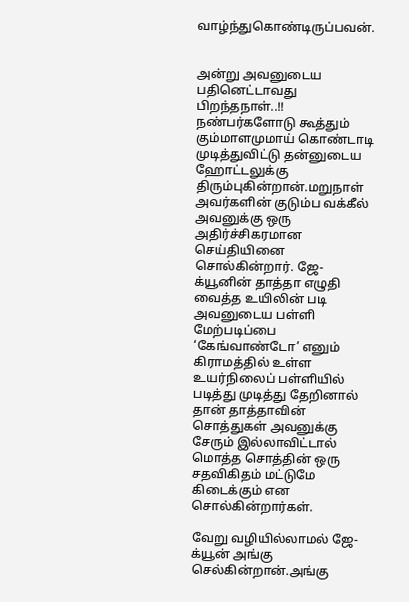வாழ்ந்துகொண்டிருப்பவன்.


அன்று அவனுடைய பதினெட்டாவது பிறந்தநாள்..!! நண்பர்களோடு கூத்தும் கும்மாளமுமாய் கொண்டாடி முடித்துவிட்டு தன்னுடைய ஹோட்டலுக்கு திரும்புகின்றான்.மறுநாள் அவர்களின் குடும்ப வக்கீல் அவனுக்கு ஒரு அதிர்ச்சிகரமான செய்தியினை சொல்கின்றார். ஜே-க்யூனின் தாத்தா எழுதி வைத்த உயிலின் படி அவனுடைய பள்ளி மேற்படிப்பை ‘கேங்வாண்டோ’ எனும் கிராமத்தில் உள்ள உயர்நிலைப் பள்ளியில் படித்து முடித்து தேறினால் தான் தாத்தாவின் சொத்துகள் அவனுக்கு சேரும் இல்லாவிட்டால் மொத்த சொத்தின் ஒரு சதவிகிதம் மட்டுமே கிடைக்கும் என சொல்கின்றார்கள்.

வேறு வழியில்லாமல் ஜே-க்யூன் அங்கு செல்கின்றான்.அங்கு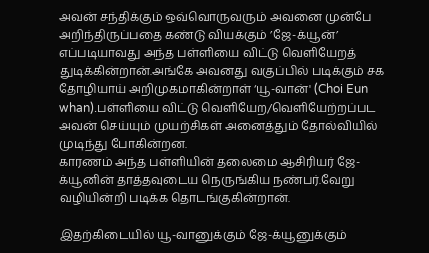அவன் சந்திக்கும் ஒவ்வொருவரும் அவனை முன்பே அறிந்திருப்பதை கண்டு வியக்கும் ’ஜே-க்யூன்’ எப்படியாவது அந்த பள்ளியை விட்டு வெளியேறத் துடிக்கின்றான்.அங்கே அவனது வகுப்பில் படிக்கும் சக தோழியாய் அறிமுகமாகின்றாள் ‘யூ-வான்' (Choi Eun whan).பள்ளியை விட்டு வெளியேற/வெளியேற்றப்பட அவன் செய்யும் முயற்சிகள் அனைத்தும் தோல்வியில் முடிந்து போகின்றன.
காரணம் அந்த பள்ளியின் தலைமை ஆசிரியர் ஜே-க்யூனின் தாத்தவுடைய நெருங்கிய நண்பர்.வேறு வழியின்றி படிக்க தொடங்குகின்றான்.

இதற்கிடையில் யூ-வானுக்கும் ஜே-க்யூனுக்கும்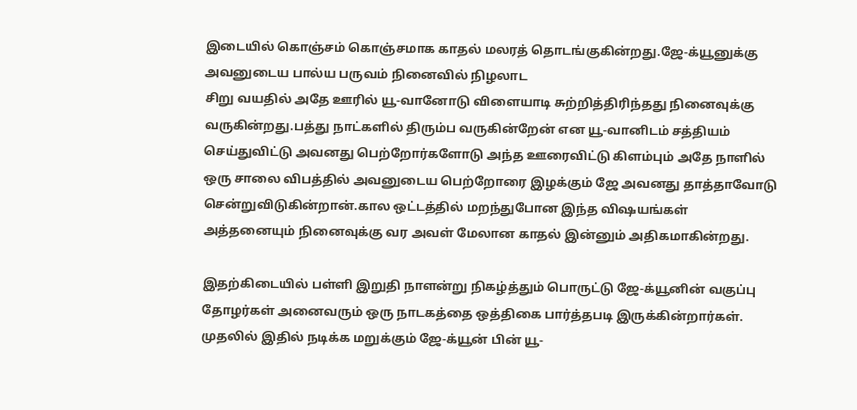இடையில் கொஞ்சம் கொஞ்சமாக காதல் மலரத் தொடங்குகின்றது.ஜே-க்யூனுக்கு அவனுடைய பால்ய பருவம் நினைவில் நிழலாட
சிறு வயதில் அதே ஊரில் யூ-வானோடு விளையாடி சுற்றித்திரிந்தது நினைவுக்கு வருகின்றது.பத்து நாட்களில் திரும்ப வருகின்றேன் என யூ-வானிடம் சத்தியம் செய்துவிட்டு அவனது பெற்றோர்களோடு அந்த ஊரைவிட்டு கிளம்பும் அதே நாளில் ஒரு சாலை விபத்தில் அவனுடைய பெற்றோரை இழக்கும் ஜே அவனது தாத்தாவோடு சென்றுவிடுகின்றான்.கால ஒட்டத்தில் மறந்துபோன இந்த விஷயங்கள் அத்தனையும் நினைவுக்கு வர அவள் மேலான காதல் இன்னும் அதிகமாகின்றது.

இதற்கிடையில் பள்ளி இறுதி நாளன்று நிகழ்த்தும் பொருட்டு ஜே-க்யூனின் வகுப்பு தோழர்கள் அனைவரும் ஒரு நாடகத்தை ஒத்திகை பார்த்தபடி இருக்கின்றார்கள். முதலில் இதில் நடிக்க மறுக்கும் ஜே-க்யூன் பின் யூ-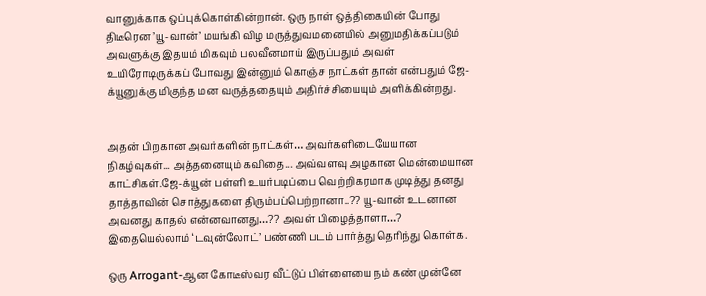வானுக்காக ஒப்புக்கொள்கின்றான். ஒரு நாள் ஒத்திகையின் போது திடீரென ’யூ-வான்’ மயங்கி விழ மருத்துவமனையில் அனுமதிக்கப்படும் அவளுக்கு இதயம் மிகவும் பலவீனமாய் இருப்பதும் அவள் உயிரோடிருக்கப் போவது இன்னும் கொஞ்ச நாட்கள் தான் என்பதும் ஜே-க்யூனுக்கு மிகுந்த மன வருத்ததையும் அதிர்ச்சியையும் அளிக்கின்றது.


அதன் பிறகான அவர்களின் நாட்கள்… அவர்களிடையேயான நிகழ்வுகள்... அத்தனையும் கவிதை... அவ்வளவு அழகான மென்மையான காட்சிகள்.ஜே-க்யூன் பள்ளி உயர்படிப்பை வெற்றிகரமாக முடித்து தனது தாத்தாவின் சொத்துகளை திரும்பப்பெற்றானா..?? யூ-வான் உடனான அவனது காதல் என்னவானது…?? அவள் பிழைத்தாளா…? இதையெல்லாம் ‘டவுன்லோட்’ பண்ணி படம் பார்த்து தெரிந்து கொள்க.

ஒரு Arrogant-ஆன கோடீஸ்வர வீட்டுப் பிள்ளையை நம் கண் முன்னே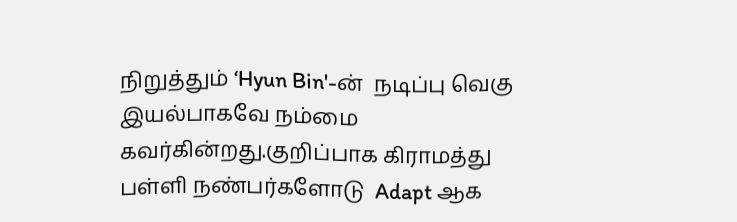நிறுத்தும் ‘Hyun Bin'-ன்  நடிப்பு வெகு இயல்பாகவே நம்மை கவர்கின்றது.குறிப்பாக கிராமத்து பள்ளி நண்பர்களோடு  Adapt ஆக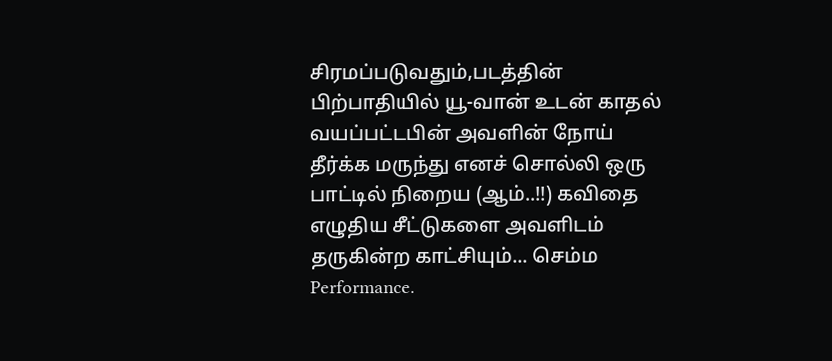சிரமப்படுவதும்,படத்தின் பிற்பாதியில் யூ-வான் உடன் காதல் வயப்பட்டபின் அவளின் நோய் தீர்க்க மருந்து எனச் சொல்லி ஒரு பாட்டில் நிறைய (ஆம்..!!) கவிதை எழுதிய சீட்டுகளை அவளிடம் தருகின்ற காட்சியும்... செம்ம Performance.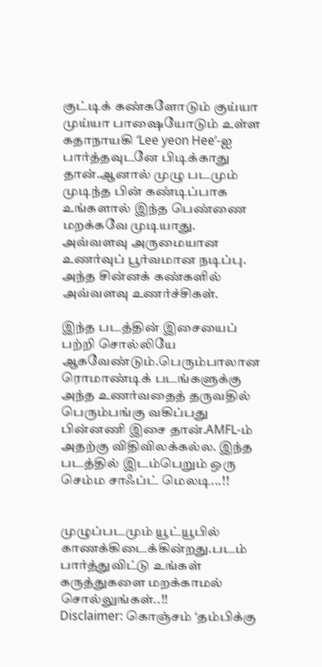குட்டிக் கண்களோடும் குய்யா முய்யா பாஷையோடும் உள்ள கதாநாயகி ‘Lee yeon Hee’-ஐ பார்த்தவுடனே பிடிக்காது தான்.ஆனால் முழு படமும் முடிந்த பின் கண்டிப்பாக உங்களால் இந்த பெண்ணை மறக்கவே முடியாது. அவ்வளவு அருமையான உணர்வுப் பூர்வமான நடிப்பு. அந்த சின்னக் கண்களில் அவ்வளவு உணர்ச்சிகள்.

இந்த படத்தின் இசையைப் பற்றி சொல்லியே ஆகவேண்டும்.பெரும்பாலான ரொமாண்டிக் படங்களுக்கு அந்த உணர்வதைத் தருவதில் பெரும்பங்கு வகிப்பது பின்னணி இசை தான்.AMFL-ம் அதற்கு விதிவிலக்கல்ல. இந்த படத்தில் இடம்பெறும் ஒரு செம்ம சாஃப்ட் மெலடி...!!


முழுப்படமும் யூட்யூபில் காணக்கிடைக்கின்றது.படம் பார்த்துவிட்டு உங்கள் கருத்துகளை மறக்காமல் சொல்லுங்கள்..!!
Disclaimer: கொஞ்சம் ‘தம்பிக்கு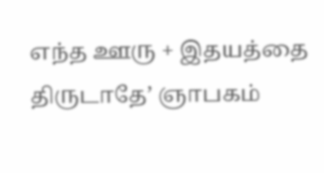எந்த ஊரு + இதயத்தை திருடாதே’ ஞாபகம்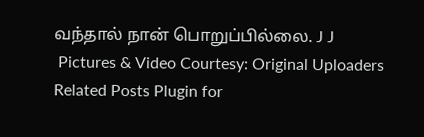வந்தால் நான் பொறுப்பில்லை. J J
 Pictures & Video Courtesy: Original Uploaders
Related Posts Plugin for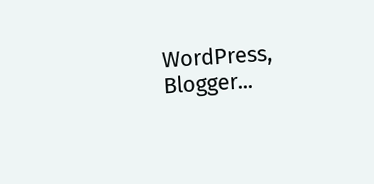WordPress, Blogger...